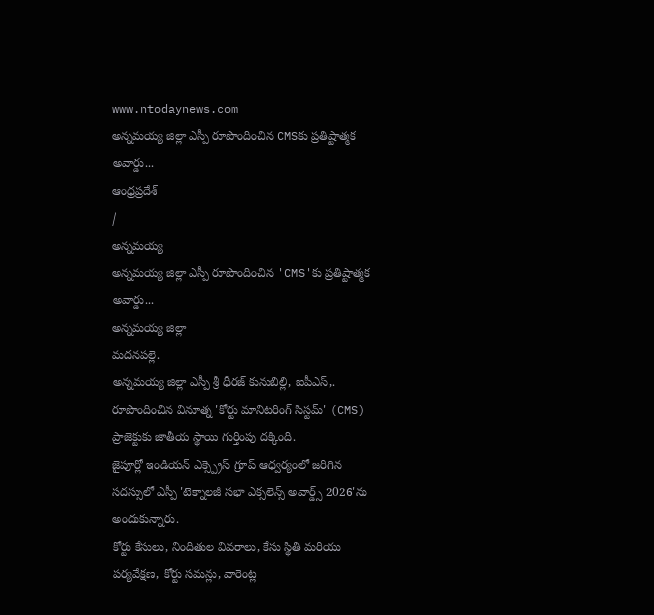www.ntodaynews.com
అన్నమయ్య జిల్లా ఎస్పీ రూపొందించిన CMSకు ప్రతిష్టాత్మక అవార్డు...
ఆంధ్రప్రదేశ్
/
అన్నమయ్య
అన్నమయ్య జిల్లా ఎస్పీ రూపొందించిన 'CMS'కు ప్రతిష్టాత్మక అవార్డు...
అన్నమయ్య జిల్లా
మదనపల్లె.
అన్నమయ్య జిల్లా ఎస్పీ శ్రీ ధీరజ్ కునుబిల్లి, ఐపీఎస్,. రూపొందించిన వినూత్న 'కోర్టు మానిటరింగ్ సిస్టమ్' (CMS) ప్రాజెక్టుకు జాతీయ స్థాయి గుర్తింపు దక్కింది.
జైపూర్లో ఇండియన్ ఎక్స్ప్రెస్ గ్రూప్ ఆధ్వర్యంలో జరిగిన సదస్సులో ఎస్పీ 'టెక్నాలజీ సభా ఎక్సలెన్స్ అవార్డ్స్ 2026'ను అందుకున్నారు.
కోర్టు కేసులు, నిందితుల వివరాలు, కేసు స్థితి మరియు పర్యవేక్షణ, కోర్టు సమన్లు, వారెంట్ల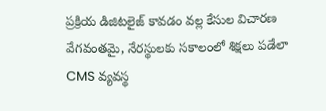ప్రక్రియ డిజిటలైజ్ కావడం వల్ల కేసుల విచారణ వేగవంతమై, నేరస్థులకు సకాలంలో శిక్షలు పడేలా CMS వ్యవస్థ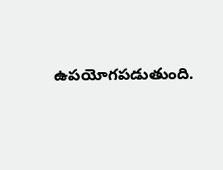ఉపయోగపడుతుంది.